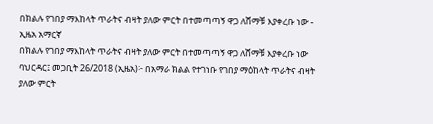በክልሉ የገበያ ማእከላት ጥራትና ብዛት ያለው ምርት በተመጣጣኝ ዋጋ ለሸማቹ እያቀረቡ ነው - ኢዜአ አማርኛ
በክልሉ የገበያ ማእከላት ጥራትና ብዛት ያለው ምርት በተመጣጣኝ ዋጋ ለሸማቹ እያቀረቡ ነው
ባህርዳር፤ መጋቢት 26/2018 (ኢዜአ)፦ በአማራ ክልል የተገነቡ የገበያ ማዕከላት ጥራትና ብዛት ያለው ምርት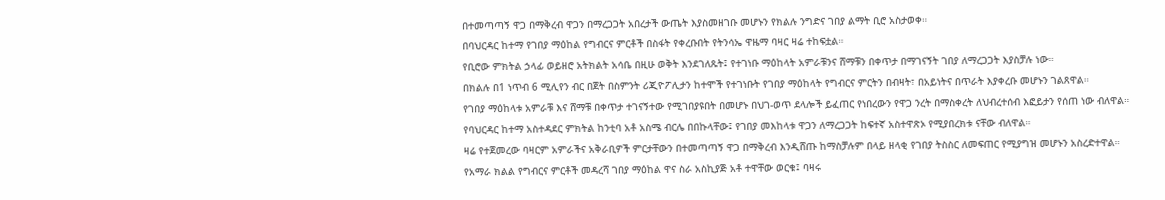በተመጣጣኝ ዋጋ በማቅረብ ዋጋን በማረጋጋት አበረታች ውጤት እያስመዘገቡ መሆኑን የክልሉ ንግድና ገበያ ልማት ቢሮ አስታወቀ።
በባህርዳር ከተማ የገበያ ማዕከል የግብርና ምርቶች በስፋት የቀረቡበት የትንሳኤ ዋዜማ ባዛር ዛሬ ተከፍቷል።
የቢሮው ምክትል ኃላፊ ወይዘሮ አትክልት አሳቤ በዚሁ ወቅት እንደገለጹት፤ የተገነቡ ማዕከላት አምራቹንና ሸማቹን በቀጥታ በማገናኝት ገበያ ለማረጋጋት እያስቻሉ ነው።
በክልሉ በ1 ነጥብ 6 ሚሊየን ብር በጀት በስምንት ሪጂዮፖሊታን ከተሞች የተገነቡት የገበያ ማዕከላት የግብርና ምርትን በብዛት፣ በአይነትና በጥራት እያቀረቡ መሆኑን ገልጸዋል።
የገበያ ማዕከላቱ አምራቹ እና ሸማቹ በቀጥታ ተገናኝተው የሚገበያዩበት በመሆኑ በህገ-ወጥ ደላሎች ይፈጠር የነበረውን የዋጋ ንረት በማስቀረት ለህብረተሰብ እፎይታን የሰጠ ነው ብለዋል።
የባህርዳር ከተማ አስተዳደር ምክትል ከንቲባ አቶ አስሜ ብርሌ በበኩላቸው፤ የገበያ መእከላቱ ዋጋን ለማረጋጋት ከፍተኛ አስተዋጽኦ የሚያበረክቱ ናቸው ብለዋል።
ዛሬ የተጀመረው ባዛርም አምራችና አቅራቢዎች ምርታቸውን በተመጣጣኝ ዋጋ በማቅረብ እንዲሸጡ ከማስቻሉም በላይ ዘላቂ የገበያ ትስስር ለመፍጠር የሚያግዝ መሆኑን አስረድተዋል።
የአማራ ክልል የግብርና ምርቶች መዳረሻ ገበያ ማዕከል ዋና ስራ አስኪያጅ አቶ ተዋቸው ወርቁ፤ ባዛሩ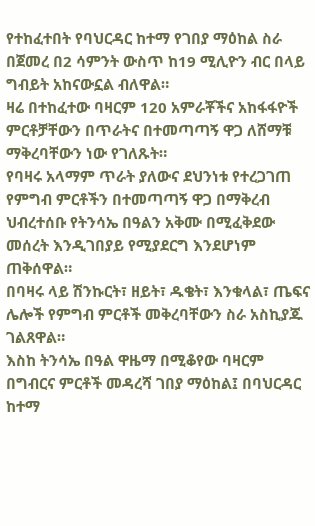የተከፈተበት የባህርዳር ከተማ የገበያ ማዕከል ስራ በጀመረ በ2 ሳምንት ውስጥ ከ19 ሚሊዮን ብር በላይ ግብይት አከናውኗል ብለዋል።
ዛሬ በተከፈተው ባዛርም 120 አምራቾችና አከፋፋዮች ምርቶቻቸውን በጥራትና በተመጣጣኝ ዋጋ ለሸማቹ ማቅረባቸውን ነው የገለጹት።
የባዛሩ አላማም ጥራት ያለውና ደህንነቱ የተረጋገጠ የምግብ ምርቶችን በተመጣጣኝ ዋጋ በማቅረብ ህብረተሰቡ የትንሳኤ በዓልን አቅሙ በሚፈቅደው መሰረት እንዲገበያይ የሚያደርግ እንደሆነም ጠቅሰዋል።
በባዛሩ ላይ ሽንኩርት፣ ዘይት፣ ዱቄት፣ እንቁላል፣ ጤፍና ሌሎች የምግብ ምርቶች መቅረባቸውን ስራ አስኪያጁ ገልጸዋል።
እስከ ትንሳኤ በዓል ዋዜማ በሚቆየው ባዛርም በግብርና ምርቶች መዳረሻ ገበያ ማዕከል፤ በባህርዳር ከተማ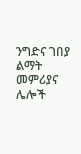ንግድና ገበያ ልማት መምሪያና ሌሎች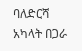ባለድርሻ አካላት በጋራ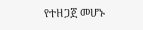የተዘጋጀ መሆኑ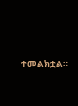ተመልክቷል።